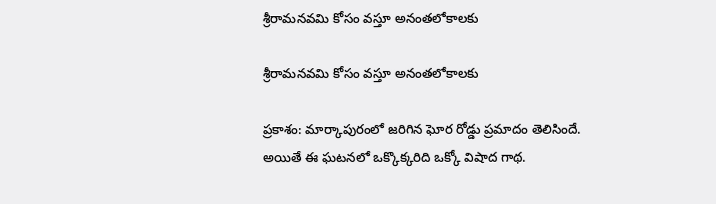శ్రీరామనవమి కోసం వస్తూ అనంతలోకాలకు

శ్రీరామనవమి కోసం వస్తూ అనంతలోకాలకు

ప్రకాశం: మార్కాపురంలో జరిగిన ఘోర రోడ్డు ప్రమాదం తెలిసిందే. అయితే ఈ ఘటనలో ఒక్కొక్కరిది ఒక్కో విషాద గాథ.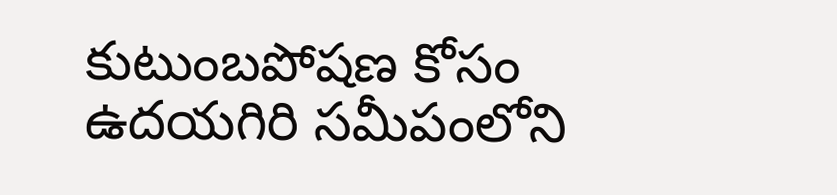కుటుంబపోషణ కోసం ఉదయగిరి సమీపంలోని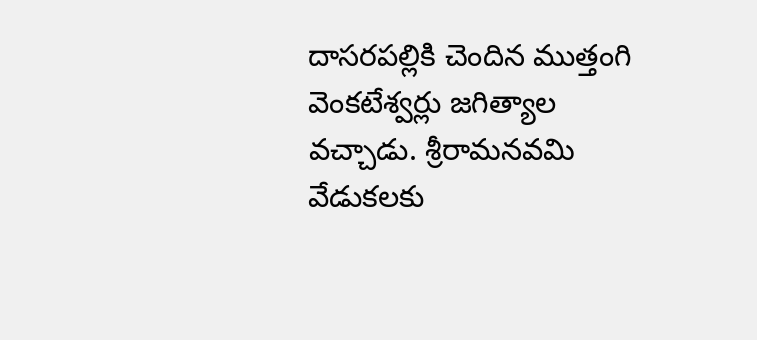దాసరపల్లికి చెందిన ముత్తంగి వెంకటేశ్వర్లు జగిత్యాల వచ్చాడు. శ్రీరామనవమి వేడుకలకు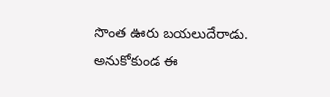సొంత ఊరు బయలుదేరాడు. అనుకోకుండ ఈ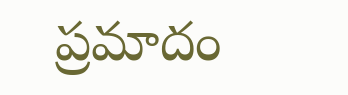ప్రమాదం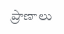ప్రాణాలు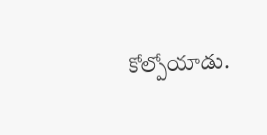కోల్పోయాడు.